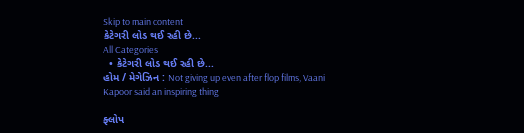Skip to main content
કેટેગરી લોડ થઈ રહી છે...
All Categories
  • કેટેગરી લોડ થઈ રહી છે...
હોમ / મેગેઝિન : Not giving up even after flop films, Vaani Kapoor said an inspiring thing

ફ્લોપ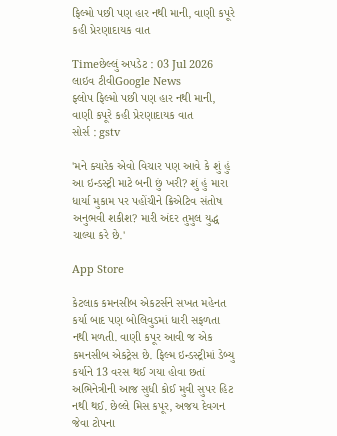ફિલ્મો પછી પણ હાર નથી માની, વાણી કપૂરે કહી પ્રેરણાદાયક વાત

Timeછેલ્લું અપડેટ : 03 Jul 2026
લાઇવ ટીવીGoogle News
ફ્લોપ ફિલ્મો પછી પણ હાર નથી માની, વાણી કપૂરે કહી પ્રેરણાદાયક વાત
સોર્સ : gstv

'મને ક્યારેક એવો વિચાર પણ આવે કે શું હું આ ઇન્ડસ્ટ્રી માટે બની છું ખરી? શું હું મારા ધાર્યા મુકામ પર પહોંચીને ક્રિએટિવ સંતોષ અનુભવી શકીશ? મારી અંદર તુમુલ યુદ્ધ ચાલ્યા કરે છે.'

App Store

કેટલાક કમનસીબ એકટર્સને સખત મહેનત કર્યા બાદ પણ બોલિવુડમાં ધારી સફળતા નથી મળતી. વાણી કપૂર આવી જ એક કમનસીબ એકટ્રેસ છે. ફિલ્મ ઇન્ડસ્ટ્રીમાં ડેબ્યુ કર્યાને 13 વરસ થઈ ગયા હોવા છતાં અભિનેત્રીની આજ સુધી કોઈ મુવી સુપર હિટ નથી થઈ. છેલ્લે મિસ કપૂર, અજય દેવગન જેવા ટોપના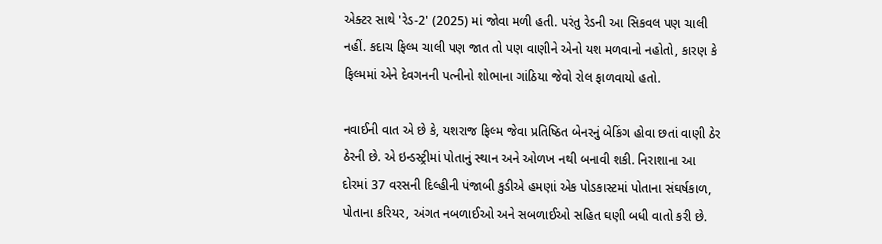એક્ટર સાથે 'રેડ-2' (2025) માં જોવા મળી હતી. પરંતુ રેડની આ સિકવલ પણ ચાલી નહીં. કદાચ ફિલ્મ ચાલી પણ જાત તો પણ વાણીને એનો યશ મળવાનો નહોતો, કારણ કે ફિલ્મમાં એને દેવગનની પત્નીનો શોભાના ગાંઠિયા જેવો રોલ ફાળવાયો હતો.

નવાઈની વાત એ છે કે, યશરાજ ફિલ્મ જેવા પ્રતિષ્ઠિત બેનરનું બેકિંગ હોવા છતાં વાણી ઠેર ઠેરની છે. એ ઇન્ડસ્ટ્રીમાં પોતાનું સ્થાન અને ઓળખ નથી બનાવી શકી. નિરાશાના આ દોરમાં 37 વરસની દિલ્હીની પંજાબી કુડીએ હમણાં એક પોડકાસ્ટમાં પોતાના સંઘર્ષકાળ, પોતાના કરિયર, અંગત નબળાઈઓ અને સબળાઈઓ સહિત ઘણી બધી વાતો કરી છે.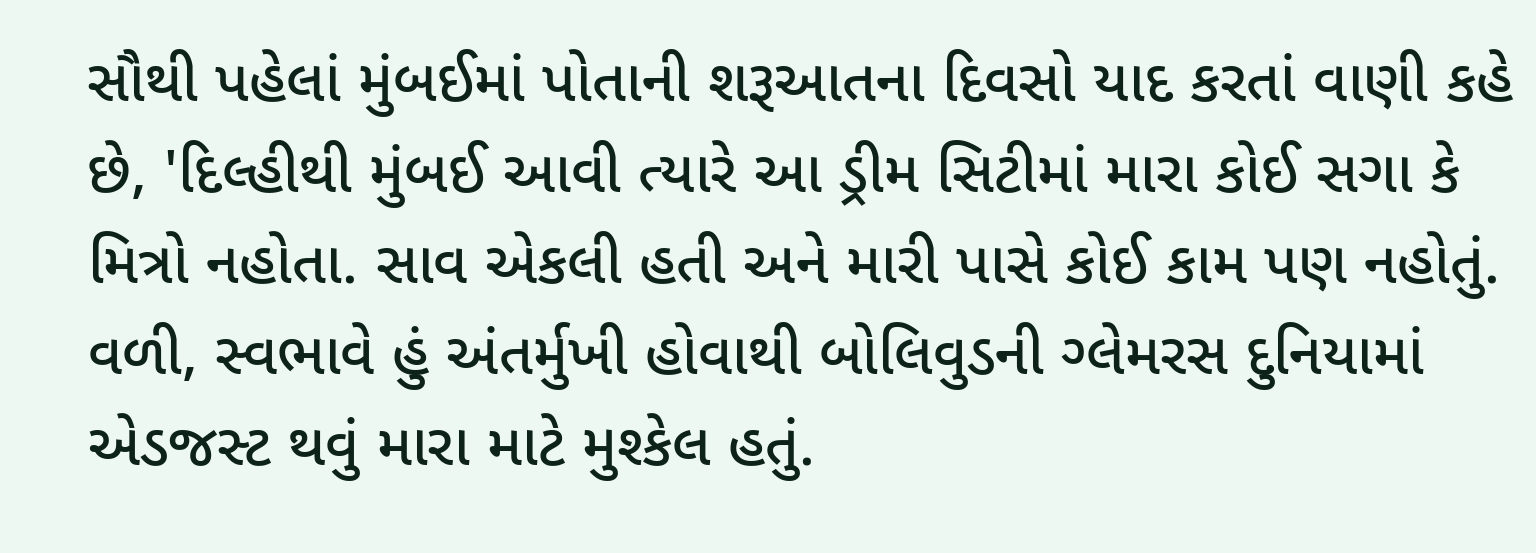સૌથી પહેલાં મુંબઈમાં પોતાની શરૂઆતના દિવસો યાદ કરતાં વાણી કહે છે, 'દિલ્હીથી મુંબઈ આવી ત્યારે આ ડ્રીમ સિટીમાં મારા કોઈ સગા કે મિત્રો નહોતા. સાવ એકલી હતી અને મારી પાસે કોઈ કામ પણ નહોતું. વળી, સ્વભાવે હું અંતર્મુખી હોવાથી બોલિવુડની ગ્લેમરસ દુનિયામાં એડજસ્ટ થવું મારા માટે મુશ્કેલ હતું.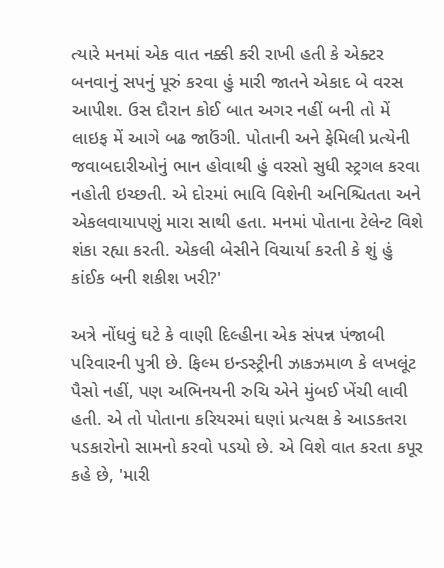ત્યારે મનમાં એક વાત નક્કી કરી રાખી હતી કે એક્ટર બનવાનું સપનું પૂરું કરવા હું મારી જાતને એકાદ બે વરસ આપીશ. ઉસ દૌરાન કોઈ બાત અગર નહીં બની તો મેં લાઇફ મેં આગે બઢ જાઉંગી. પોતાની અને ફેમિલી પ્રત્યેની જવાબદારીઓનું ભાન હોવાથી હું વરસો સુધી સ્ટ્રગલ કરવા નહોતી ઇચ્છતી. એ દોરમાં ભાવિ વિશેની અનિશ્ચિતતા અને એકલવાયાપણું મારા સાથી હતા. મનમાં પોતાના ટેલેન્ટ વિશે શંકા રહ્યા કરતી. એકલી બેસીને વિચાર્યા કરતી કે શું હું કાંઈક બની શકીશ ખરી?'

અત્રે નોંધવું ઘટે કે વાણી દિલ્હીના એક સંપન્ન પંજાબી પરિવારની પુત્રી છે. ફિલ્મ ઇન્ડસ્ટ્રીની ઝાકઝમાળ કે લખલૂંટ પૈસો નહીં, પણ અભિનયની રુચિ એને મુંબઈ ખેંચી લાવી હતી. એ તો પોતાના કરિયરમાં ઘણાં પ્રત્યક્ષ કે આડકતરા પડકારોનો સામનો કરવો પડયો છે. એ વિશે વાત કરતા કપૂર કહે છે, 'મારી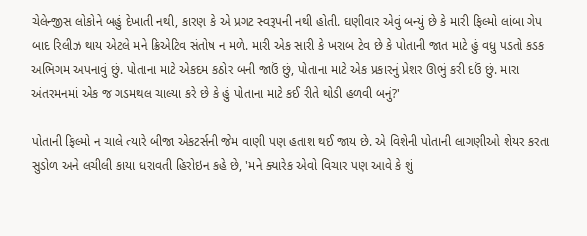ચેલેન્જીસ લોકોને બહું દેખાતી નથી, કારણ કે એ પ્રગટ સ્વરૂપની નથી હોતી. ઘણીવાર એવું બન્યું છે કે મારી ફિલ્મો લાંબા ગેપ બાદ રિલીઝ થાય એટલે મને ક્રિએટિવ સંતોષ ન મળે. મારી એક સારી કે ખરાબ ટેવ છે કે પોતાની જાત માટે હું વધુ પડતો કડક અભિગમ અપનાવું છું. પોતાના માટે એકદમ કઠોર બની જાઉં છું, પોતાના માટે એક પ્રકારનું પ્રેશર ઊભું કરી દઉં છું. મારા અંતરમનમાં એક જ ગડમથલ ચાલ્યા કરે છે કે હું પોતાના માટે કઈ રીતે થોડી હળવી બનું?'

પોતાની ફિલ્મો ન ચાલે ત્યારે બીજા એકટર્સની જેમ વાણી પણ હતાશ થઈ જાય છે. એ વિશેની પોતાની લાગણીઓ શેયર કરતા સુડોળ અને લચીલી કાયા ધરાવતી હિરોઇન કહે છે, 'મને ક્યારેક એવો વિચાર પણ આવે કે શું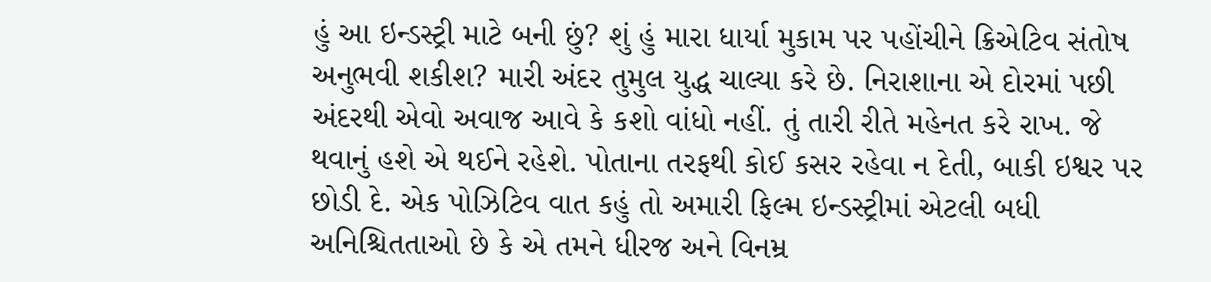હું આ ઇન્ડસ્ટ્રી માટે બની છું? શું હું મારા ધાર્યા મુકામ પર પહોંચીને ક્રિએટિવ સંતોષ અનુભવી શકીશ? મારી અંદર તુમુલ યુદ્ધ ચાલ્યા કરે છે. નિરાશાના એ દોરમાં પછી અંદરથી એવો અવાજ આવે કે કશો વાંધો નહીં. તું તારી રીતે મહેનત કરે રાખ. જે થવાનું હશે એ થઈને રહેશે. પોતાના તરફથી કોઈ કસર રહેવા ન દેતી, બાકી ઇશ્વર પર છોડી દે. એક પોઝિટિવ વાત કહું તો અમારી ફિલ્મ ઇન્ડસ્ટ્રીમાં એટલી બધી અનિશ્ચિતતાઓ છે કે એ તમને ધીરજ અને વિનમ્ર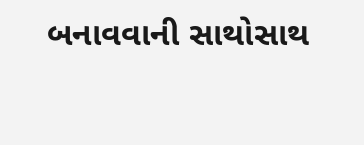બનાવવાની સાથોસાથ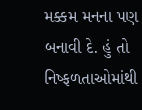મક્કમ મનના પણ બનાવી દે. હું તો નિષ્ફળતાઓમાંથી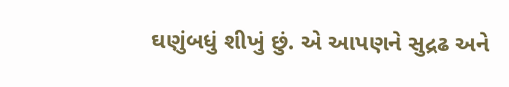ઘણુંબધું શીખું છું. એ આપણને સુદ્રઢ અને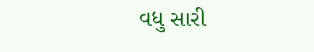વધુ સારી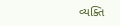વ્યક્તિ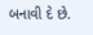બનાવી દે છે.